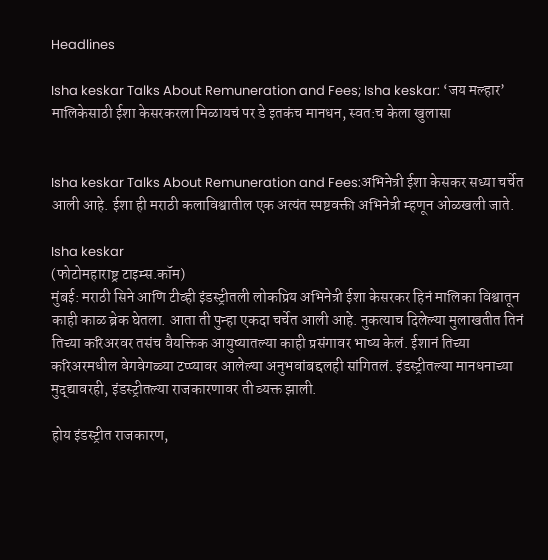Headlines

Isha keskar Talks About Remuneration and Fees; Isha keskar: ‘जय मल्हार’ मालिकेसाठी ईशा केसरकरला मिळायचं पर डे इतकंच मानधन, स्वत:च केला खुलासा


Isha keskar Talks About Remuneration and Fees:अभिनेत्री ईशा केसकर सध्या चर्चेत आली आहे. ईशा ही मराठी कलाविश्वातील एक अत्यंत स्पष्टवक्ती अभिनेत्री म्हणून ओळखली जाते.

Isha keskar
(फोटोमहाराष्ट्र टाइम्स.कॉम)
मुंबई: मराठी सिने आणि टीव्ही इंडस्ट्रीतली लोकप्रिय अभिनेत्री ईशा केसरकर हिनं मालिका विश्वातून काही काळ ब्रेक घेतला. आता ती पुन्हा एकदा चर्चेत आली आहे. नुकत्याच दिलेल्या मुलाखतीत तिनं तिच्या करिअरवर तसंच वैयक्तिक आयुष्यातल्या काही प्रसंगावर भाष्य केलं. ईशानं तिच्या करिअरमधील वेगवेगळ्या टप्प्यावर आलेल्या अनुभवांबद्दलही सांगितलं. इंडस्ट्रीतल्या मानधनाच्या मुद्द्यावरही, इंडस्ट्रीतल्या राजकारणावर ती व्यक्त झाली.

होय इंडस्ट्रीत राजकारण,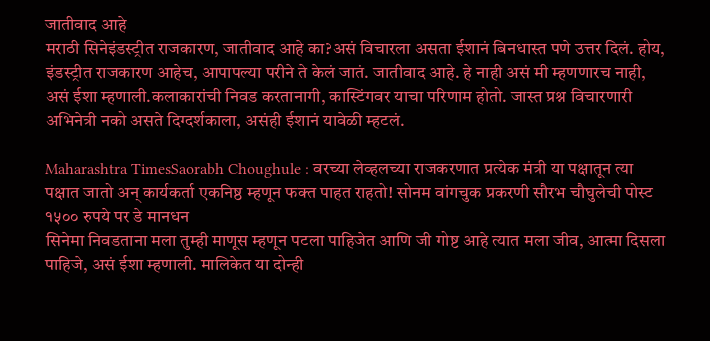जातीवाद आहे
मराठी सिनेइंडस्ट्रीत राजकारण, जातीवाद आहे का?असं विचारला असता ईशानं बिनधास्त पणे उत्तर दिलं. होय, इंडस्ट्रीत राजकारण आहेच, आपापल्या परीने ते केलं जातं. जातीवाद आहे. हे नाही असं मी म्हणणारच नाही, असं ईशा म्हणाली.कलाकारांची निवड करतानागी, कास्टिंगवर याचा परिणाम होतो. जास्त प्रश्न विचारणारी अभिनेत्री नको असते दिग्दर्शकाला, असंही ईशानं यावेळी म्हटलं.

Maharashtra TimesSaorabh Choughule : वरच्या लेव्हलच्या राजकरणात प्रत्येक मंत्री या पक्षातून त्या पक्षात जातो अन् कार्यकर्ता एकनिष्ठ म्हणून फक्त पाहत राहतो! सोनम वांगचुक प्रकरणी सौरभ चौघुलेची पोस्ट
१५०० रुपये पर डे मानधन
सिनेमा निवडताना मला तुम्ही माणूस म्हणून पटला पाहिजेत आणि जी गोष्ट आहे त्यात मला जीव, आत्मा दिसला पाहिजे, असं ईशा म्हणाली. मालिकेत या दोन्ही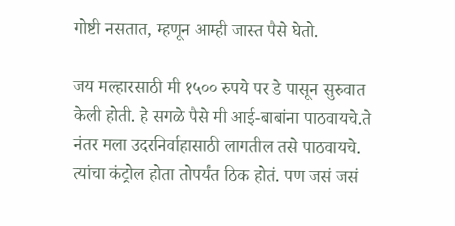गोष्टी नसतात, म्हणून आम्ही जास्त पैसे घेतो.

जय मल्हारसाठी मी १५०० रुपये पर डे पासून सुरुवात केली होती. हे सगळे पैसे मी आई-बाबांना पाठवायचे.ते नंतर मला उदरनिर्वाहासाठी लागतील तसे पाठवायचे. त्यांचा कंट्रोल होता तोपर्यंत ठिक होतं. पण जसं जसं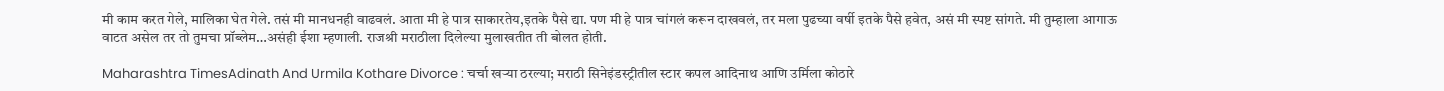मी काम करत गेले, मालिका घेत गेले. तसं मी मानधनही वाढवलं. आता मी हे पात्र साकारतेय,इतके पैसे द्या. पण मी हे पात्र चांगलं करून दाखवलं, तर मला पुढच्या वर्षी इतके पैसे हवेत, असं मी स्पष्ट सांगते. मी तुम्हाला आगाऊ वाटत असेल तर तो तुमचा प्रॉब्लेम…असंही ईशा म्हणाली. राजश्री मराठीला दिलेल्या मुलाखतीत ती बोलत होती.

Maharashtra TimesAdinath And Urmila Kothare Divorce : चर्चा खऱ्या ठरल्या; मराठी सिनेइंडस्ट्रीतील स्टार कपल आदिनाथ आणि उर्मिला कोठारे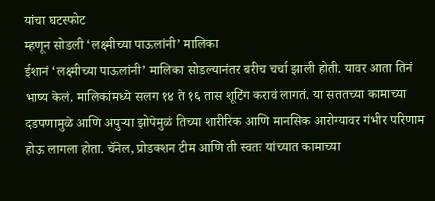यांचा घटस्फोट
म्हणून सोडली ‘लक्ष्मीच्या पाऊलांनी’ मालिका
ईशानं ‘लक्ष्मीच्या पाऊलांनी’ मालिका सोडल्यानंतर बरीच चर्चा झाली होती. यावर आता तिनं भाष्य केलं. मालिकांमध्ये सलग १४ ते १६ तास शूटिंग करावं लागतं. या सततच्या कामाच्या दडपणामुळे आणि अपुऱ्या झोपेमुळं तिच्या शारीरिक आणि मानसिक आरोग्यावर गंभीर परिणाम होऊ लागला होता. चॅनेल, प्रोडक्शन टीम आणि ती स्वतः यांच्यात कामाच्या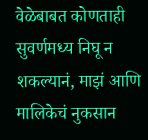वेळेबाबत कोणताही सुवर्णमध्य निघू न शकल्यानं, माझं आणि मालिकेचं नुकसान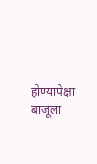होण्यापेक्षा बाजूला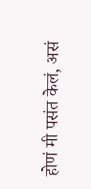होणं मी पसंत केलं, असं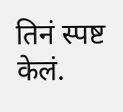तिनं स्पष्ट केलं.